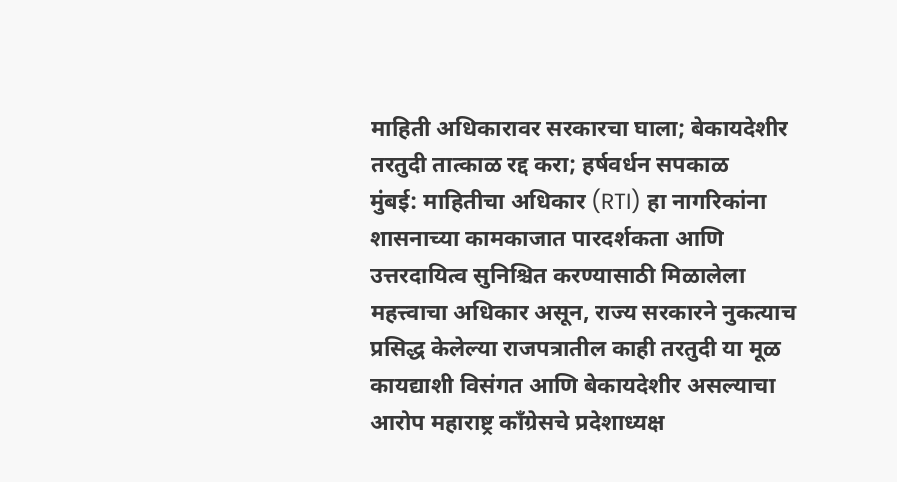माहिती अधिकारावर सरकारचा घाला; बेकायदेशीर तरतुदी तात्काळ रद्द करा; हर्षवर्धन सपकाळ
मुंबई: माहितीचा अधिकार (RTI) हा नागरिकांना शासनाच्या कामकाजात पारदर्शकता आणि उत्तरदायित्व सुनिश्चित करण्यासाठी मिळालेला महत्त्वाचा अधिकार असून, राज्य सरकारने नुकत्याच प्रसिद्ध केलेल्या राजपत्रातील काही तरतुदी या मूळ कायद्याशी विसंगत आणि बेकायदेशीर असल्याचा आरोप महाराष्ट्र काँग्रेसचे प्रदेशाध्यक्ष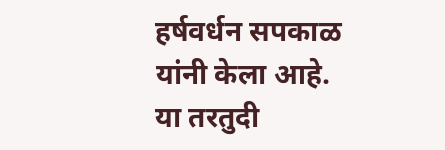हर्षवर्धन सपकाळ यांनी केला आहे. या तरतुदी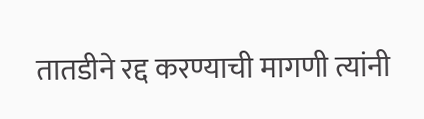तातडीने रद्द करण्याची मागणी त्यांनी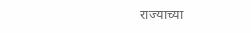राज्याच्या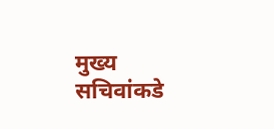मुख्य सचिवांकडे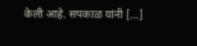केली आहे. सपकाळ यांनी […]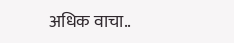अधिक वाचा..